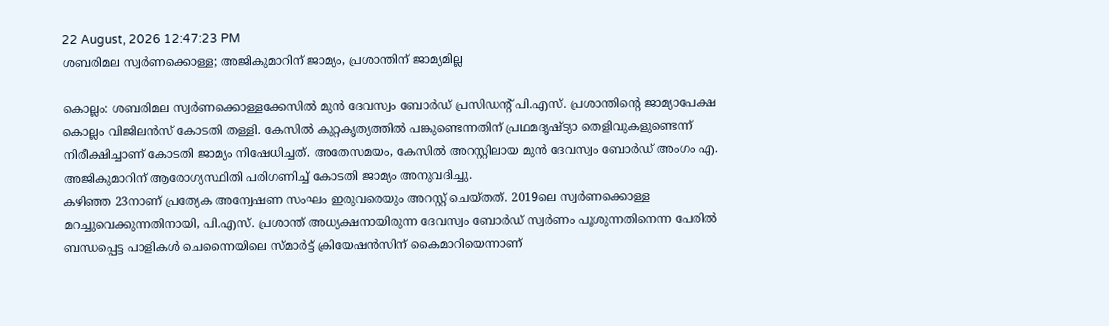22 August, 2026 12:47:23 PM
ശബരിമല സ്വർണക്കൊള്ള; അജികുമാറിന് ജാമ്യം, പ്രശാന്തിന് ജാമ്യമില്ല

കൊല്ലം: ശബരിമല സ്വർണക്കൊള്ളക്കേസിൽ മുൻ ദേവസ്വം ബോർഡ് പ്രസിഡന്റ് പി.എസ്. പ്രശാന്തിന്റെ ജാമ്യാപേക്ഷ കൊല്ലം വിജിലൻസ് കോടതി തള്ളി. കേസിൽ കുറ്റകൃത്യത്തിൽ പങ്കുണ്ടെന്നതിന് പ്രഥമദൃഷ്ട്യാ തെളിവുകളുണ്ടെന്ന് നിരീക്ഷിച്ചാണ് കോടതി ജാമ്യം നിഷേധിച്ചത്. അതേസമയം, കേസിൽ അറസ്റ്റിലായ മുൻ ദേവസ്വം ബോർഡ് അംഗം എ. അജികുമാറിന് ആരോഗ്യസ്ഥിതി പരിഗണിച്ച് കോടതി ജാമ്യം അനുവദിച്ചു.
കഴിഞ്ഞ 23നാണ് പ്രത്യേക അന്വേഷണ സംഘം ഇരുവരെയും അറസ്റ്റ് ചെയ്തത്. 2019ലെ സ്വർണക്കൊള്ള മറച്ചുവെക്കുന്നതിനായി, പി.എസ്. പ്രശാന്ത് അധ്യക്ഷനായിരുന്ന ദേവസ്വം ബോർഡ് സ്വർണം പൂശുന്നതിനെന്ന പേരിൽ ബന്ധപ്പെട്ട പാളികൾ ചെന്നൈയിലെ സ്മാർട്ട് ക്രിയേഷൻസിന് കൈമാറിയെന്നാണ്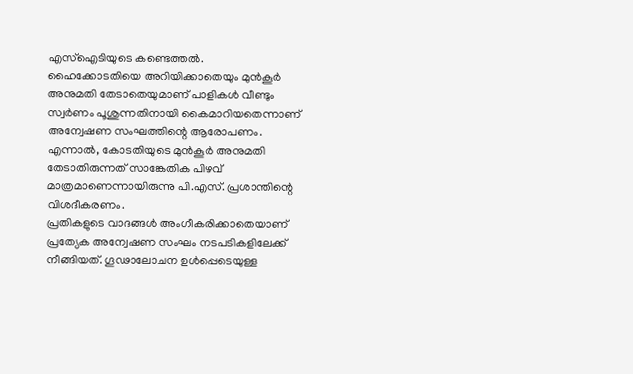എസ്ഐടിയുടെ കണ്ടെത്തൽ.
ഹൈക്കോടതിയെ അറിയിക്കാതെയും മുൻകൂർ അനുമതി തേടാതെയുമാണ് പാളികൾ വീണ്ടും സ്വർണം പൂശുന്നതിനായി കൈമാറിയതെന്നാണ് അന്വേഷണ സംഘത്തിന്റെ ആരോപണം. എന്നാൽ, കോടതിയുടെ മുൻകൂർ അനുമതി തേടാതിരുന്നത് സാങ്കേതിക പിഴവ് മാത്രമാണെന്നായിരുന്നു പി.എസ്. പ്രശാന്തിന്റെ വിശദീകരണം.
പ്രതികളുടെ വാദങ്ങൾ അംഗീകരിക്കാതെയാണ് പ്രത്യേക അന്വേഷണ സംഘം നടപടികളിലേക്ക് നീങ്ങിയത്. ഗൂഢാലോചന ഉൾപ്പെടെയുള്ള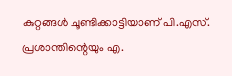കുറ്റങ്ങൾ ചൂണ്ടിക്കാട്ടിയാണ് പി.എസ്. പ്രശാന്തിന്റെയും എ.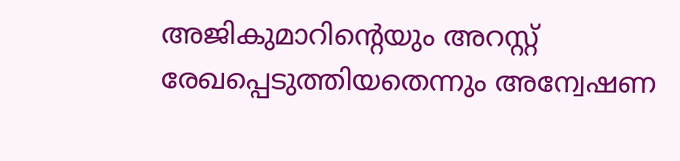അജികുമാറിന്റെയും അറസ്റ്റ് രേഖപ്പെടുത്തിയതെന്നും അന്വേഷണ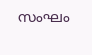സംഘം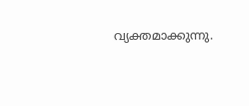വ്യക്തമാക്കുന്നു.